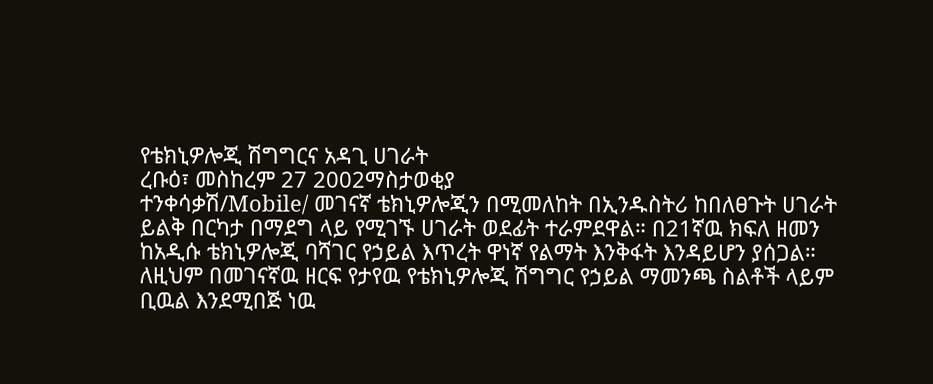የቴክኒዎሎጂ ሽግግርና አዳጊ ሀገራት
ረቡዕ፣ መስከረም 27 2002ማስታወቂያ
ተንቀሳቃሽ/Mobile/ መገናኛ ቴክኒዎሎጂን በሚመለከት በኢንዱስትሪ ከበለፀጉት ሀገራት ይልቅ በርካታ በማደግ ላይ የሚገኙ ሀገራት ወደፊት ተራምደዋል። በ21ኛዉ ክፍለ ዘመን ከአዲሱ ቴክኒዎሎጂ ባሻገር የኃይል እጥረት ዋነኛ የልማት እንቅፋት እንዳይሆን ያሰጋል። ለዚህም በመገናኛዉ ዘርፍ የታየዉ የቴክኒዎሎጂ ሽግግር የኃይል ማመንጫ ስልቶች ላይም ቢዉል እንደሚበጅ ነዉ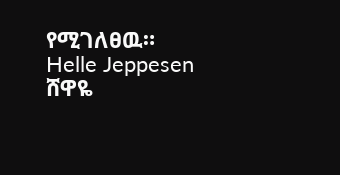የሚገለፀዉ።
Helle Jeppesen
ሸዋዬ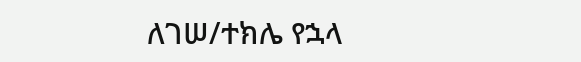ለገሠ/ተክሌ የኋላ